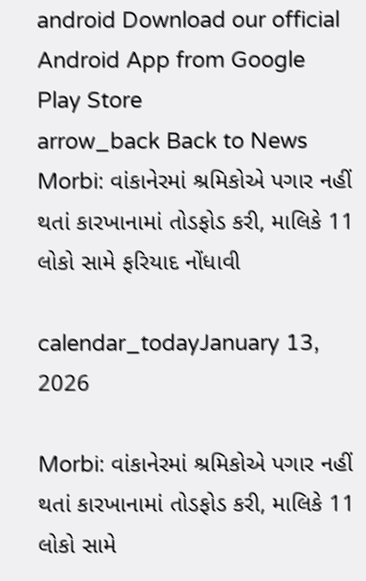android Download our official Android App from Google Play Store
arrow_back Back to News
Morbi: વાંકાનેરમાં શ્રમિકોએ પગાર નહીં થતાં કારખાનામાં તોડફોડ કરી, માલિકે 11 લોકો સામે ફરિયાદ નોંધાવી

calendar_todayJanuary 13, 2026

Morbi: વાંકાનેરમાં શ્રમિકોએ પગાર નહીં થતાં કારખાનામાં તોડફોડ કરી, માલિકે 11 લોકો સામે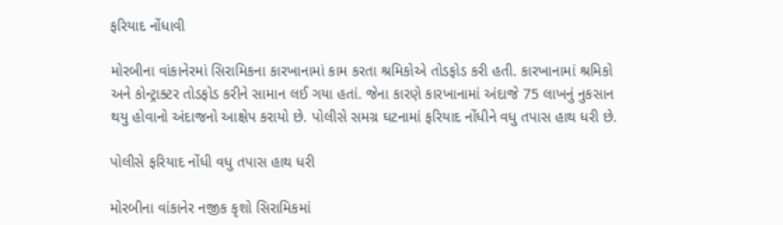ફરિયાદ નોંધાવી

મોરબીના વાંકાનેરમાં સિરામિકના કારખાનામાં કામ કરતા શ્રમિકોએ તોડફોડ કરી હતી. કારખાનામાં શ્રમિકો અને કોન્ટ્રાક્ટર તોડફોડ કરીને સામાન લઈ ગયા હતાં. જેના કારણે કારખાનામાં અંદાજે 75 લાખનું નુકસાન થયુ હોવાનો અંદાજનો આક્ષેપ કરાયો છે. પોલીસે સમગ્ર ઘટનામાં ફરિયાદ નોંધીને વધુ તપાસ હાથ ધરી છે.

પોલીસે ફરિયાદ નોંધી વધુ તપાસ હાથ ધરી

મોરબીના વાંકાનેર નજીક કૃશો સિરામિકમાં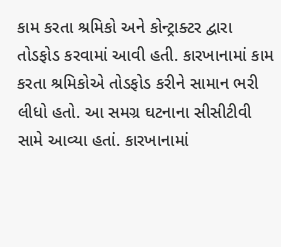કામ કરતા શ્રમિકો અને કોન્ટ્રાક્ટર દ્વારા તોડફોડ કરવામાં આવી હતી. કારખાનામાં કામ કરતા શ્રમિકોએ તોડફોડ કરીને સામાન ભરી લીધો હતો. આ સમગ્ર ઘટનાના સીસીટીવી સામે આવ્યા હતાં. કારખાનામાં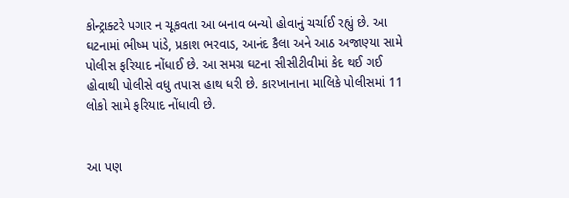કોન્ટ્રાક્ટરે પગાર ન ચૂકવતા આ બનાવ બન્યો હોવાનું ચર્ચાઈ રહ્યું છે. આ ઘટનામાં ભીષ્મ પાંડે, પ્રકાશ ભરવાડ, આનંદ કૈલા અને આઠ અજાણ્યા સામે પોલીસ ફરિયાદ નોંધાઈ છે. આ સમગ્ર ઘટના સીસીટીવીમાં કેદ થઈ ગઈ હોવાથી પોલીસે વધુ તપાસ હાથ ધરી છે. કારખાનાના માલિકે પોલીસમાં 11 લોકો સામે ફરિયાદ નોંધાવી છે.


આ પણ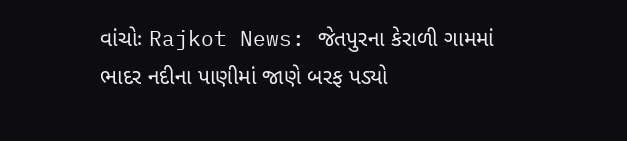વાંચોઃ Rajkot News: જેતપુરના કેરાળી ગામમાં ભાદર નદીના પાણીમાં જાણે બરફ પડ્યો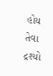હોય તેવા દ્રશ્યો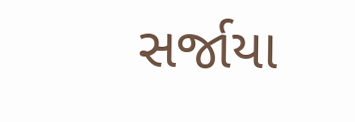સર્જાયા